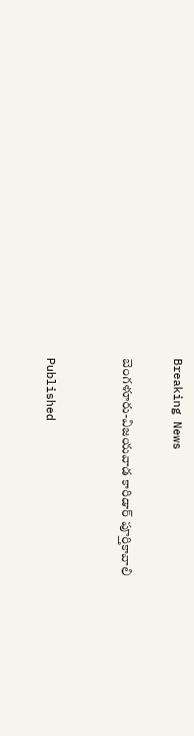Breaking News

బెంగళూరు-విజయవాడ కారిడార్‌ పూర్తికావాలి


Published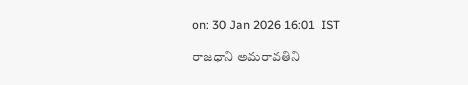on: 30 Jan 2026 16:01  IST

రాజధాని అమరావతిని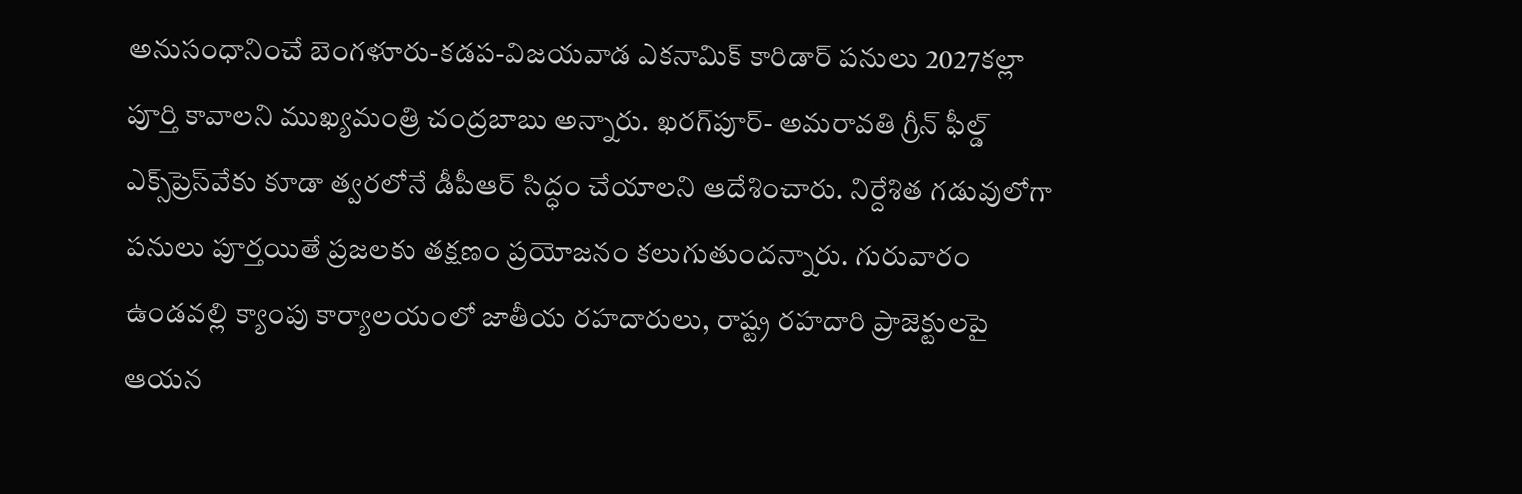అనుసంధానించే బెంగళూరు-కడప-విజయవాడ ఎకనామిక్‌ కారిడార్‌ పనులు 2027కల్లా పూర్తి కావాలని ముఖ్యమంత్రి చంద్రబాబు అన్నారు. ఖరగ్‌పూర్‌- అమరావతి గ్రీన్‌ ఫీల్డ్‌ ఎక్స్‌ప్రెస్‌వేకు కూడా త్వరలోనే డీపీఆర్‌ సిద్ధం చేయాలని ఆదేశించారు. నిర్దేశిత గడువులోగా పనులు పూర్తయితే ప్రజలకు తక్షణం ప్రయోజనం కలుగుతుందన్నారు. గురువారం ఉండవల్లి క్యాంపు కార్యాలయంలో జాతీయ రహదారులు, రాష్ట్ర రహదారి ప్రాజెక్టులపై ఆయన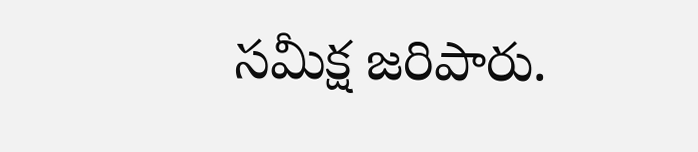సమీక్ష జరిపారు.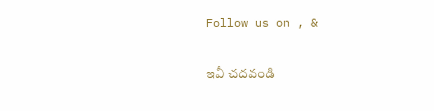Follow us on , &

ఇవీ చదవండి